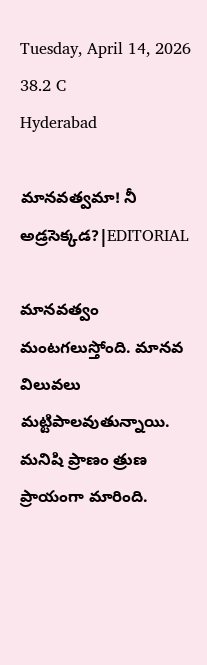Tuesday, April 14, 2026
38.2 C
Hyderabad

మానవత్వమా! నీ అడ్రసెక్కడ?|EDITORIAL

మానవత్వం మంటగలుస్తోంది. మానవ విలువలు మట్టిపాలవుతున్నాయి. మనిషి ప్రాణం త్రుణ ప్రాయంగా మారింది.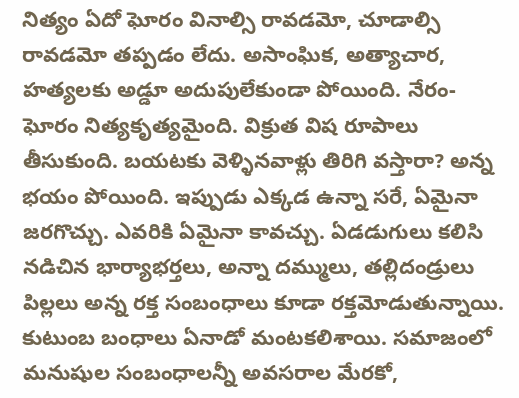నిత్యం ఏదో ఘోరం వినాల్సి రావడమో, చూడాల్సి రావడమో తప్పడం లేదు. అసాంఘిక, అత్యాచార, హత్యలకు అడ్డూ అదుపులేకుండా పోయింది. నేరం-ఘోరం నిత్యకృత్యమైంది. విక్రుత విష రూపాలు తీసుకుంది. బయటకు వెళ్ళినవాళ్లు తిరిగి వస్తారా? అన్న భయం పోయింది. ఇప్పుడు ఎక్కడ ఉన్నా సరే, ఏమైనా జరగొచ్చు. ఎవరికి ఏమైనా కావచ్చు. ఏడడుగులు కలిసి నడిచిన భార్యాభర్తలు, అన్నా దమ్ములు, తల్లిదండ్రులు పిల్లలు అన్న రక్త సంబంధాలు కూడా రక్తమోడుతున్నాయి. కుటుంబ బంధాలు ఏనాడో మంటకలిశాయి. సమాజంలో మనుషుల సంబంధాలన్నీ అవసరాల మేరకో,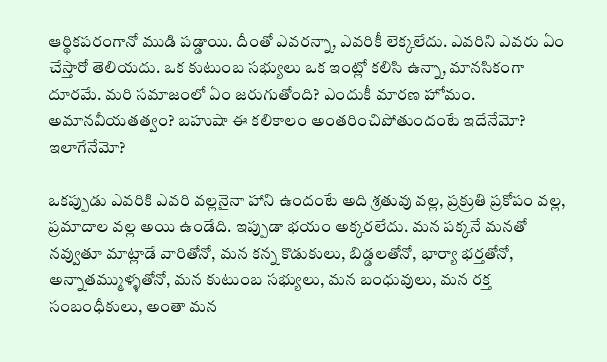ఆర్థికపరంగానో ముడి పడ్డాయి. దీంతో ఎవరన్నా, ఎవరికీ లెక్కలేదు. ఎవరిని ఎవరు ఏం చేస్తారో తెలియదు. ఒక కుటుంబ సభ్యులు ఒక ఇంట్లో కలిసి ఉన్నా, మానసికంగా దూరమే. మరి సమాజంలో ఏం జరుగుతోంది? ఎందుకీ మారణ హోమం. అమానవీయతత్వం? బహుషా ఈ కలికాలం అంతరించిపోతుందంటే ఇదేనేమో? ఇలాగేనేమో?

ఒకప్పుడు ఎవరికి ఎవరి వల్లనైనా హాని ఉందంటే అది శ్రతువు వల్ల, ప్రక్రుతి ప్రకోపం వల్ల, ప్రమాదాల వల్ల అయి ఉండేది. ఇప్పుడా భయం అక్కరలేదు. మన పక్కనే మనతో నవ్వుతూ మాట్లాడే వారితోనో, మన కన్న కొడుకులు, బిడ్డలతోనో, భార్యా భర్తతోనో, అన్నాతమ్ముళ్ళతోనో, మన కుటుంబ సభ్యులు, మన బంధువులు, మన రక్త సంబంధీకులు, అంతా మన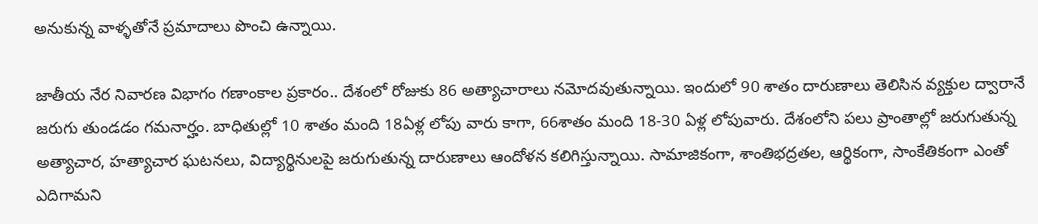అనుకున్న వాళ్ళతోనే ప్రమాదాలు పొంచి ఉన్నాయి.

జాతీయ నేర నివారణ విభాగం గణాంకాల ప్రకారం.. దేశంలో రోజుకు 86 అత్యాచారాలు నమోదవుతున్నాయి. ఇందులో 90 శాతం దారుణాలు తెలిసిన వ్యక్తుల ద్వారానే జరుగు తుండడం గమనార్హం. బాధితుల్లో 10 శాతం మంది 18ఏళ్ల లోపు వారు కాగా, 66శాతం మంది 18-30 ఏళ్ల లోపువారు. దేశంలోని పలు ప్రాంతాల్లో జరుగుతున్న అత్యాచార, హత్యాచార ఘటనలు, విద్యార్థినులపై జరుగుతున్న దారుణాలు ఆందోళన కలిగిస్తున్నాయి. సామాజికంగా, శాంతిభద్రతల, ఆర్థికంగా, సాంకేతికంగా ఎంతో ఎదిగామని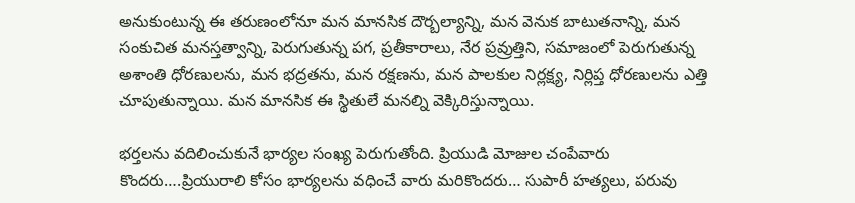అనుకుంటున్న ఈ తరుణంలోనూ మన మానసిక దౌర్బల్యాన్ని, మన వెనుక బాటుతనాన్ని, మన సంకుచిత మనస్తత్వాన్ని, పెరుగుతున్న పగ, ప్రతీకారాలు, నేర ప్రవ్రుత్తిని, సమాజంలో పెరుగుతున్న అశాంతి ధోరణులను, మన భద్రతను, మన రక్షణను, మన పాలకుల నిర్లక్ష్య, నిర్లిప్త ధోరణులను ఎత్తి చూపుతున్నాయి. మన మానసిక ఈ స్థితులే మనల్ని వెక్కిరిస్తున్నాయి.

భర్తలను వదిలించుకునే భార్యల సంఖ్య పెరుగుతోంది. ప్రియుడి మోజుల చంపేవారు కొందరు….ప్రియురాలి కోసం భార్యలను వధించే వారు మరికొందరు… సుపారీ హత్యలు, పరువు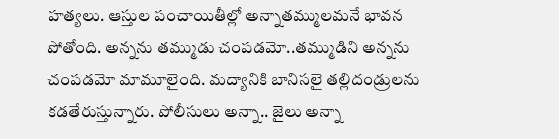హత్యలు. ఆస్తుల పంచాయితీల్లో అన్నాతమ్ములమనే భావన పోతోంది. అన్నను తమ్ముడు చంపడమో..తమ్ముడిని అన్నను చంపడమో మామూలైంది. మద్యానికి బానిసలై తల్లిదండ్రులను కడతేరుస్తున్నారు. పోలీసులు అన్నా.. జైలు అన్నా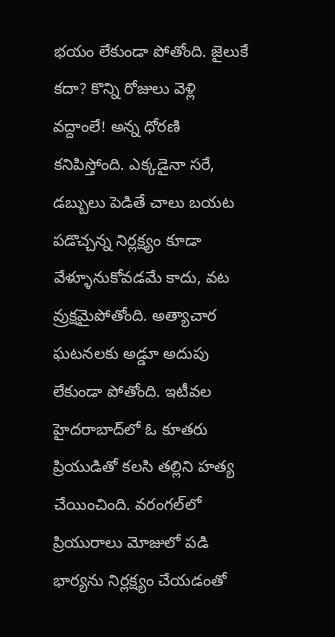భయం లేకుండా పోతోంది. జైలుకే కదా? కొన్ని రోజులు వెళ్లి వద్దాంలే! అన్న ధోరణి కనిపిస్తోంది. ఎక్కడైనా సరే, డబ్బులు పెడితే చాలు బయట పడొచ్చన్న నిర్లక్ష్యం కూడా వేళ్ళూనుకోవడమే కాదు, వట వ్రుక్షమైపోతోంది. అత్యాచార ఘటనలకు అడ్డూ అదుపు లేకుండా పోతోంది. ఇటీవల హైదరాబాద్‌లో ఓ కూతరు ప్రియుడితో కలసి తల్లిని హత్య చేయించింది. వరంగల్‌లో ప్రియురాలు మోజులో పడి భార్యను నిర్లక్ష్యం చేయడంతో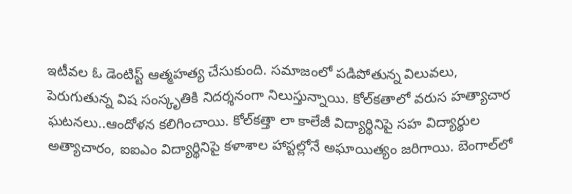ఇటీవల ఓ డెంటిస్ట్‌ ఆత్మహత్య చేసుకుంది. సమాజంలో పడిపోతున్న విలువలు, పెరుగుతున్న విష సంస్కృతికి నిదర్శనంగా నిలుస్తున్నాయి. కోల్‌కతాలో వరుస హత్యాచార ఘటనలు..ఆందోళన కలిగించాయి. కోల్‌కత్తా లా కాలేజీ విద్యార్థినిపై సహ విద్యార్థుల అత్యాచారం, ఐఐఎం విద్యార్థినిపై కళాశాల హాస్టల్లోనే అఘాయిత్యం జరిగాయి. బెంగాల్‌లో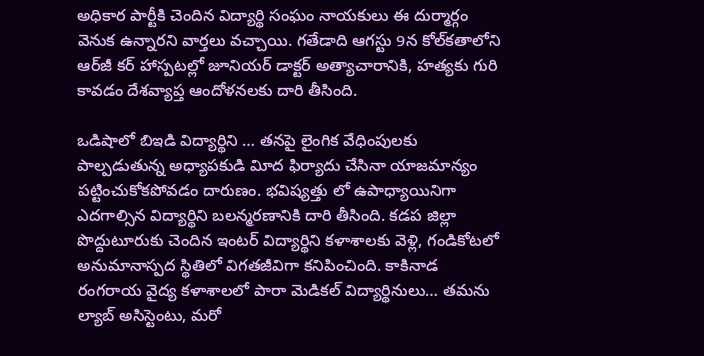అధికార పార్టీకి చెందిన విద్యార్థి సంఘం నాయకులు ఈ దుర్మార్గం వెనుక ఉన్నారని వార్తలు వచ్చాయి. గతేడాది ఆగస్టు 9న కోల్‌కతాలోని ఆర్‌జీ కర్‌ హాస్పటల్లో జూనియర్‌ డాక్టర్‌ అత్యాచారానికి, హత్యకు గురి కావడం దేశవ్యాప్త ఆందోళనలకు దారి తీసింది.

ఒడిషాలో బిఇడి విద్యార్థిని … తనపై లైంగిక వేధింపులకు పాల్పడుతున్న అధ్యాపకుడి విూద ఫిర్యాదు చేసినా యాజమాన్యం పట్టించుకోకపోవడం దారుణం. భవిష్యత్తు లో ఉపాధ్యాయినిగా ఎదగాల్సిన విద్యార్థిని బలన్మరణానికి దారి తీసింది. కడప జిల్లా పొద్దుటూరుకు చెందిన ఇంటర్‌ విద్యార్థిని కళాశాలకు వెళ్లి, గండికోటలో అనుమానాస్పద స్థితిలో విగతజీవిగా కనిపించింది. కాకినాడ రంగరాయ వైద్య కళాశాలలో పారా మెడికల్‌ విద్యార్థినులు… తమను ల్యాబ్‌ అసిస్టెంటు, మరో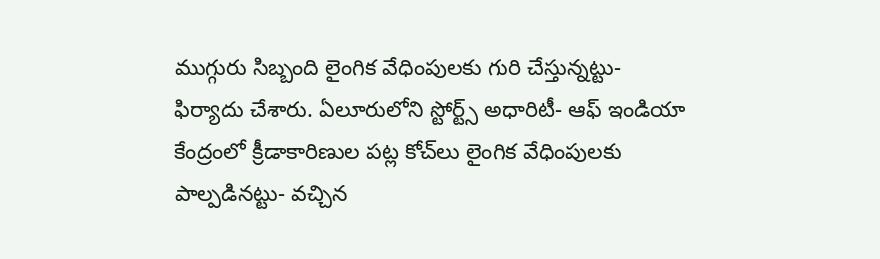ముగ్గురు సిబ్బంది లైంగిక వేధింపులకు గురి చేస్తున్నట్టు- ఫిర్యాదు చేశారు. ఏలూరులోని స్టోర్ట్స్‌ అధారిటీ- ఆఫ్‌ ఇండియా కేంద్రంలో క్రీడాకారిణుల పట్ల కోచ్‌లు లైంగిక వేధింపులకు పాల్పడినట్టు- వచ్చిన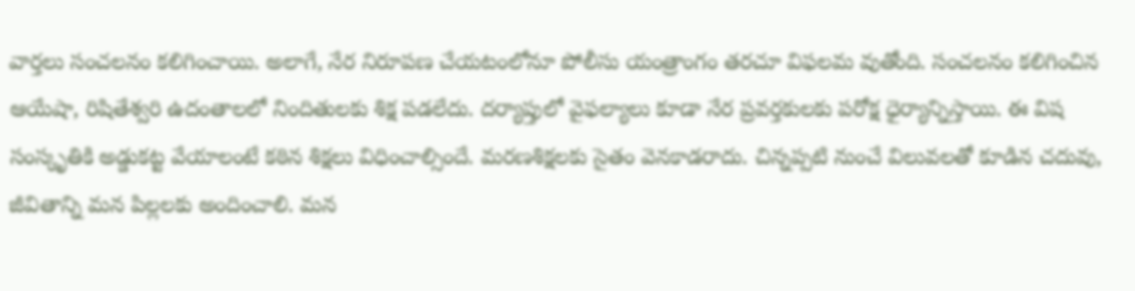వార్తలు సంచలనం కలిగించాయి. అలాగే, నేర నిరూపణ చేయటంలోనూ పోలీసు యంత్రాంగం తరచూ విఫలమ వుతోంది. సంచలనం కలిగించిన ఆయేషా, రిషితేశ్వరి ఉదంతాలలో నిందితులకు శిక్ష పడలేదు. దర్యాప్తులో వైఫల్యాలు కూడా నేర ప్రవర్తకులకు పరోక్ష ధైర్యాన్నిస్తాయి. ఈ విష సంస్కృతికి అడ్డుకట్ట వేయాలంటే కఠిన శిక్షలు విధించాల్సిందే. మరణశిక్షలకు సైతం వెనకాడరాదు. చిన్నప్పటి నుంచే విలువలతో కూడిన చదువు, జీవితాన్ని మన పిల్లలకు అందించాలి. మన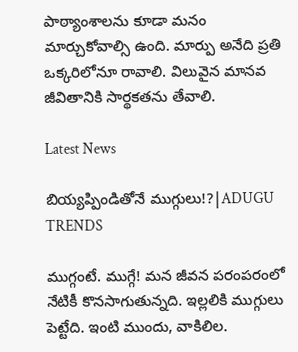పాఠ్యాంశాలను కూడా మనం మార్చుకోవాల్సి ఉంది. మార్పు అనేది ప్రతి ఒక్కరిలోనూ రావాలి. విలువైన మానవ జీవితానికి సార్థకతను తేవాలి.

Latest News

బియ్యప్పిండితోనే ముగ్గులు!?|ADUGU TRENDS

ముగ్గంటే. ముగ్గే! మన జీవన పరంపరంలో నేటికీ కొనసాగుతున్నది. ఇల్లలికి ముగ్గులు పెట్టేది. ఇంటి ముందు, వాకిలిల.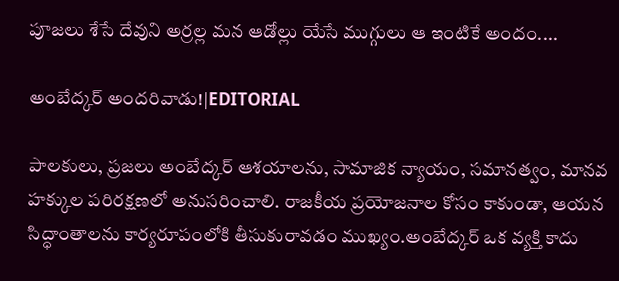పూజలు శేసే దేవుని అర్రల్ల మన ఆడోల్లు యేసే ముగ్గులు ఆ ఇంటికే అందం....

అంబేద్కర్ అందరివాడు!|EDITORIAL

పాలకులు, ప్రజలు అంబేద్కర్ ఆశయాలను, సామాజిక న్యాయం, సమానత్వం, మానవ హక్కుల పరిరక్షణలో అనుసరించాలి. రాజకీయ ప్రయోజనాల కోసం కాకుండా, ఆయన సిద్ధాంతాలను కార్యరూపంలోకి తీసుకురావడం ముఖ్యం.అంబేద్కర్ ఒక వ్యక్తి కాదు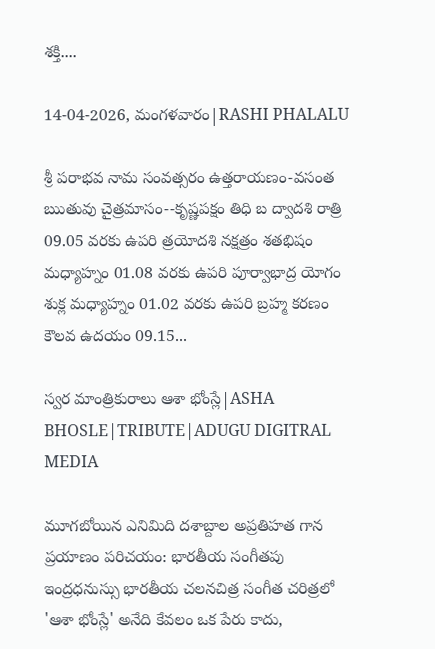శక్తి....

14-04-2026, మంగళవారం|RASHI PHALALU

శ్రీ పరాభవ నామ సంవత్సరం ఉత్తరాయణం-వసంత ఋతువు చైత్రమాసం--కృష్ణపక్షం తిధి బ ద్వాదశి రాత్రి 09.05 వరకు ఉపరి త్రయోదశి నక్షత్రం శతభిషం మధ్యాహ్నం 01.08 వరకు ఉపరి పూర్వాభాద్ర యోగం శుక్ల మధ్యాహ్నం 01.02 వరకు ఉపరి బ్రహ్మ కరణం కౌలవ ఉదయం 09.15...

స్వర మాంత్రికురాలు ఆశా భోంస్లే|ASHA BHOSLE|TRIBUTE|ADUGU DIGITRAL MEDIA

మూగబోయిన ఎనిమిది దశాబ్దాల అప్రతిహత గాన ప్రయాణం పరిచయం: భారతీయ సంగీతపు ఇంద్రధనుస్సు భారతీయ చలనచిత్ర సంగీత చరిత్రలో 'ఆశా భోంస్లే' అనేది కేవలం ఒక పేరు కాదు,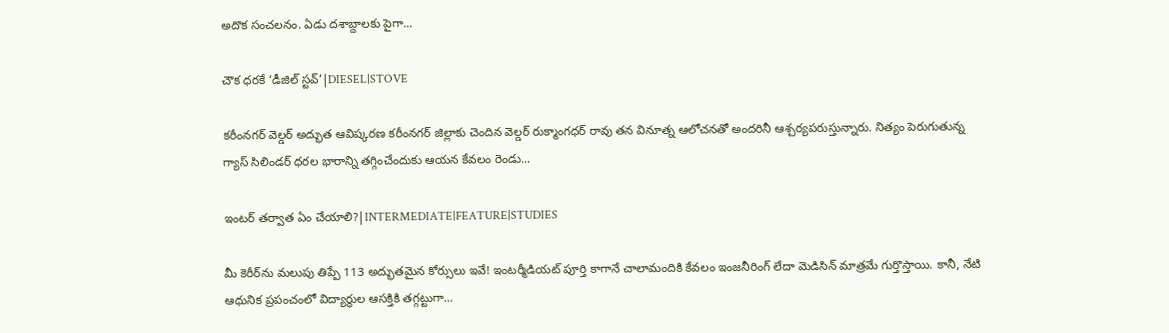అదొక సంచలనం. ఏడు దశాబ్దాలకు పైగా...

చౌక ధరకే ‘డీజిల్ స్టవ్’|DIESEL|STOVE

కరీంనగర్ వెల్డర్ అద్భుత ఆవిష్కరణ కరీంనగర్ జిల్లాకు చెందిన వెల్డర్ రుక్మాంగధర్ రావు తన వినూత్న ఆలోచనతో అందరినీ ఆశ్చర్యపరుస్తున్నారు. నిత్యం పెరుగుతున్న గ్యాస్ సిలిండర్ ధరల భారాన్ని తగ్గించేందుకు ఆయన కేవలం రెండు...

ఇంటర్ తర్వాత ఏం చేయాలి?|INTERMEDIATE|FEATURE|STUDIES

మీ కెరీర్‌ను మలుపు తిప్పే 113 అద్భుతమైన కోర్సులు ఇవే! ఇంటర్మీడియట్ పూర్తి కాగానే చాలామందికి కేవలం ఇంజనీరింగ్ లేదా మెడిసిన్ మాత్రమే గుర్తొస్తాయి. కానీ, నేటి ఆధునిక ప్రపంచంలో విద్యార్థుల ఆసక్తికి తగ్గట్టుగా...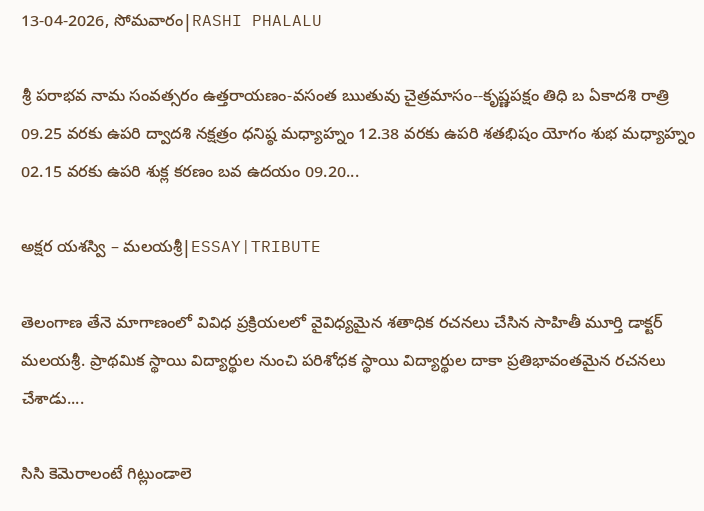13-04-2026, సోమవారం|RASHI PHALALU

శ్రీ పరాభవ నామ సంవత్సరం ఉత్తరాయణం-వసంత ఋతువు చైత్రమాసం--కృష్ణపక్షం తిధి బ ఏకాదశి రాత్రి 09.25 వరకు ఉపరి ద్వాదశి నక్షత్రం ధనిష్ఠ మధ్యాహ్నం 12.38 వరకు ఉపరి శతభిషం యోగం శుభ మధ్యాహ్నం 02.15 వరకు ఉపరి శుక్ల కరణం బవ ఉదయం 09.20...

అక్షర యశస్వి – మలయశ్రీ|ESSAY|TRIBUTE

తెలంగాణ తేనె మాగాణంలో వివిధ ప్రక్రియలలో వైవిధ్యమైన శతాధిక రచనలు చేసిన సాహితీ మూర్తి డాక్టర్ మలయశ్రీ. ప్రాథమిక స్థాయి విద్యార్థుల నుంచి పరిశోధక స్థాయి విద్యార్థుల దాకా ప్రతిభావంతమైన రచనలు చేశాడు....

సిసి కెమెరాలంటే గిట్లుండాలె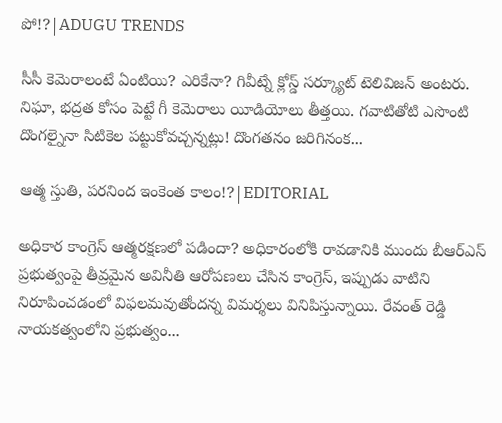పో!?|ADUGU TRENDS

సీసీ కెమెరాలంటే ఏంటియి? ఎరికేనా? గివీట్నే క్లోస్డ్ సర్క్యూట్ టెలివిజన్ అంటరు. నిఘా, భద్రత కోసం పెట్టే గీ కెమెరాలు యీడియోలు తీత్తయి. గవాటితోటి ఎసొంటి దొంగల్నైనా సిటికెల పట్టుకోవచ్చన్నట్లు! దొంగతనం జరిగినంక...

ఆత్మ స్తుతి, పరనింద ఇంకెంత కాలం!?|EDITORIAL

అధికార కాంగ్రెస్‌ ఆత్మరక్షణలో పడిందా? అధికారంలోకి రావడానికి ముందు బీఆర్ఎస్ ప్రభుత్వంపై తీవ్రమైన అవినీతి ఆరోపణలు చేసిన కాంగ్రెస్, ఇప్పుడు వాటిని నిరూపించడంలో విఫలమవుతోందన్న విమర్శలు వినిపిస్తున్నాయి. రేవంత్ రెడ్డి నాయకత్వంలోని ప్రభుత్వం...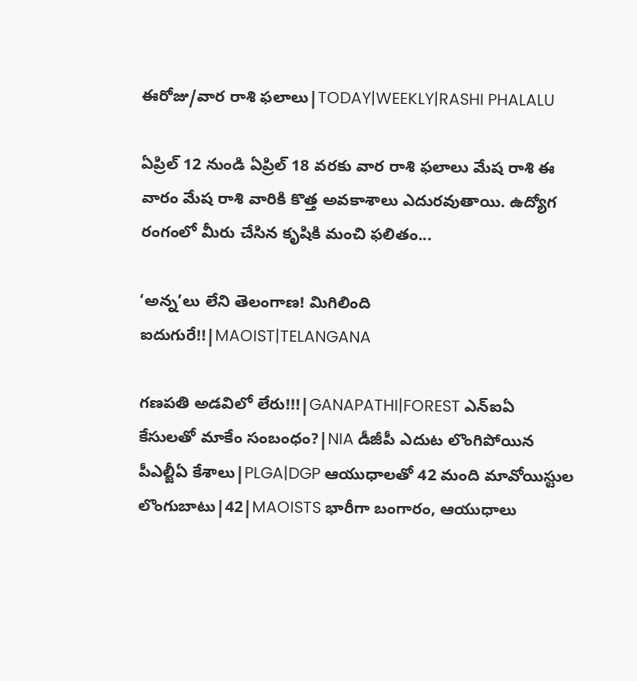ఈరోజు/వార రాశి ఫలాలు|TODAY|WEEKLY|RASHI PHALALU

ఏప్రిల్ 12 నుండి ఏప్రిల్ 18 వరకు వార రాశి ఫలాలు మేష రాశి ఈ వారం మేష రాశి వారికి కొత్త అవకాశాలు ఎదురవుతాయి. ఉద్యోగ రంగంలో మీరు చేసిన కృషికి మంచి ఫలితం...

‘అన్న’లు లేని తెలంగాణ! మిగిలింది ఐదుగురే!!|MAOIST|TELANGANA

గణపతి అడవిలో లేరు!!!|GANAPATHI|FOREST ఎన్ఐఏ కేసులతో మాకేం సంబంధం?|NIA డీజీపీ ఎదుట లొంగిపోయిన పీఎల్జీఏ కేశాలు|PLGA|DGP ఆయుధాలతో 42 మంది మావోయిస్టుల లొంగుబాటు|42|MAOISTS భారీగా బంగారం, ఆయుధాలు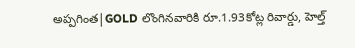అప్పగింత|GOLD లొంగినవారికి రూ.1.93కోట్ల రివార్డు, హెల్త్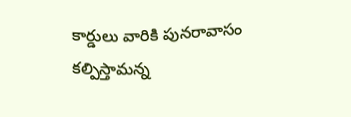కార్డులు వారికి పునరావాసం కల్పిస్తామన్న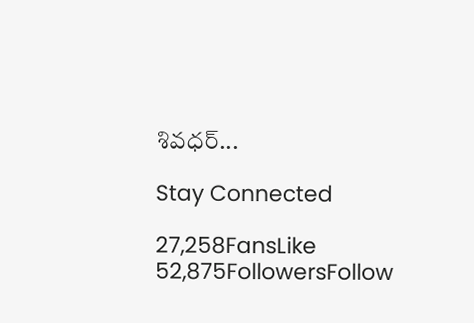శివధర్...

Stay Connected

27,258FansLike
52,875FollowersFollow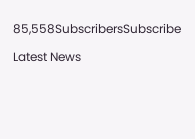85,558SubscribersSubscribe

Latest News